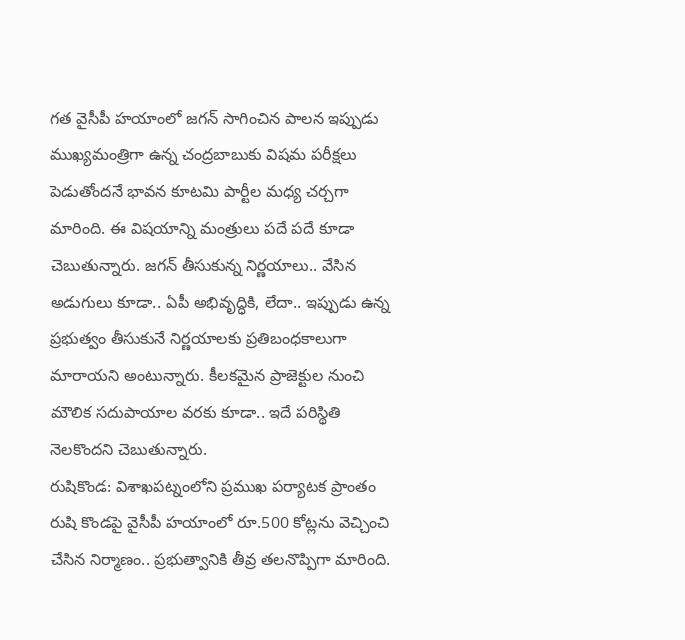గత వైసీపీ హయాంలో జగన్ సాగించిన పాలన ఇప్పుడు ముఖ్యమంత్రిగా ఉన్న చంద్రబాబుకు విషమ పరీక్షలు పెడుతోందనే భావన కూటమి పార్టీల మధ్య చర్చగా మారింది. ఈ విషయాన్ని మంత్రులు పదే పదే కూడా చెబుతున్నారు. జగన్ తీసుకున్న నిర్ణయాలు.. వేసిన అడుగులు కూడా.. ఏపీ అభివృద్ధికి, లేదా.. ఇప్పుడు ఉన్న ప్రభుత్వం తీసుకునే నిర్ణయాలకు ప్రతిబంధకాలుగా మారాయని అంటున్నారు. కీలకమైన ప్రాజెక్టుల నుంచి మౌలిక సదుపాయాల వరకు కూడా.. ఇదే పరిస్థితి నెలకొందని చెబుతున్నారు.
రుషికొండ: విశాఖపట్నంలోని ప్రముఖ పర్యాటక ప్రాంతం రుషి కొండపై వైసీపీ హయాంలో రూ.500 కోట్లను వెచ్చించి చేసిన నిర్మాణం.. ప్రభుత్వానికి తీవ్ర తలనొప్పిగా మారింది.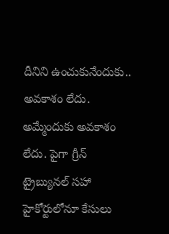దీనిని ఉంచుకునేందుకు.. అవకాశం లేదు. అమ్మేందుకు అవకాశం లేదు. పైగా గ్రీన్ ట్రైబ్యునల్ సహా హైకోర్టులోనూ కేసులు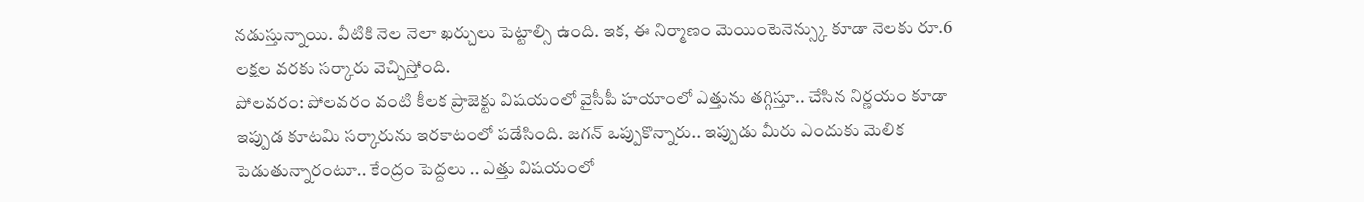నడుస్తున్నాయి. వీటికి నెల నెలా ఖర్చులు పెట్టాల్సి ఉంది. ఇక, ఈ నిర్మాణం మెయింటెనెన్స్కు కూడా నెలకు రూ.6 లక్షల వరకు సర్కారు వెచ్చిస్తోంది.
పోలవరం: పోలవరం వంటి కీలక ప్రాజెక్టు విషయంలో వైసీపీ హయాంలో ఎత్తును తగ్గిస్తూ.. చేసిన నిర్ణయం కూడా ఇప్పుడ కూటమి సర్కారును ఇరకాటంలో పడేసింది. జగన్ ఒప్పుకొన్నారు.. ఇప్పుడు మీరు ఎందుకు మెలిక పెడుతున్నారంటూ.. కేంద్రం పెద్దలు .. ఎత్తు విషయంలో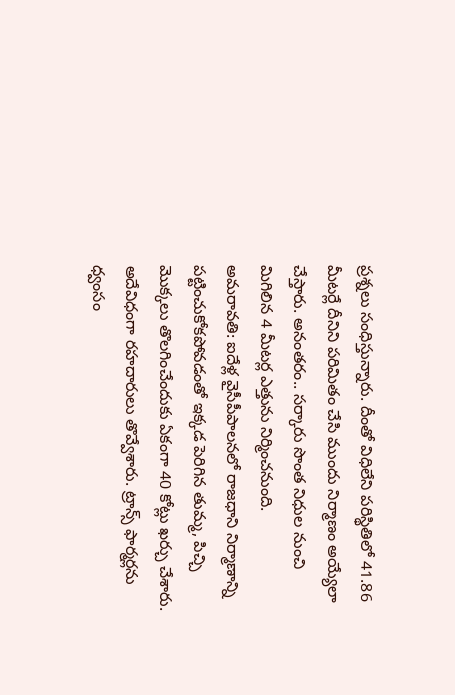ప్రశ్నలు సంధిస్తున్నారు. దీంతో విధిలేని పరిస్థితిలో 41.86 మీటర్లే దీనిని పరిమితం చేసి ముందు నిర్మాణం అయ్యేలా చేస్తారు. అనంతరం.. సర్కారు సొంత నిధుల నుంచి మిగిలిన 4 మీటర్ల ఎత్తును నిర్మించనుంది.
అమరావతి: ఐదేళ్ల వైసీపీపాలనలో రాజధాని నిర్మాణాన్ని పట్టించుకోకపోవడంతో ఇక్కడ పెరిగిన తుమ్మ, పిచ్చి మొక్కలు తొలగించేందుకు ఏకంగా 40 కోట్లు ఖర్చు చేశారు. అదేవిధంగా రహదారులు తొవ్వేశారు. ట్రాన్స్ ఫార్మర్లను ధ్వంసం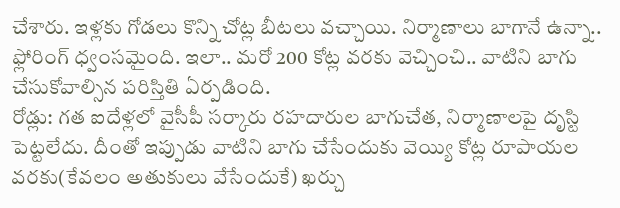చేశారు. ఇళ్లకు గోడలు కొన్ని చోట్ల బీటలు వచ్చాయి. నిర్మాణాలు బాగానే ఉన్నా.. ఫ్లోరింగ్ ధ్వంసమైంది. ఇలా.. మరో 200 కోట్ల వరకు వెచ్చించి.. వాటిని బాగు చేసుకోవాల్సిన పరిస్తితి ఏర్పడింది.
రోడ్లు: గత ఐదేళ్లలో వైసీపీ సర్కారు రహదారుల బాగుచేత, నిర్మాణాలపై దృస్టి పెట్టలేదు. దీంతో ఇప్పుడు వాటిని బాగు చేసేందుకు వెయ్యి కోట్ల రూపాయల వరకు(కేవలం అతుకులు వేసేందుకే) ఖర్చు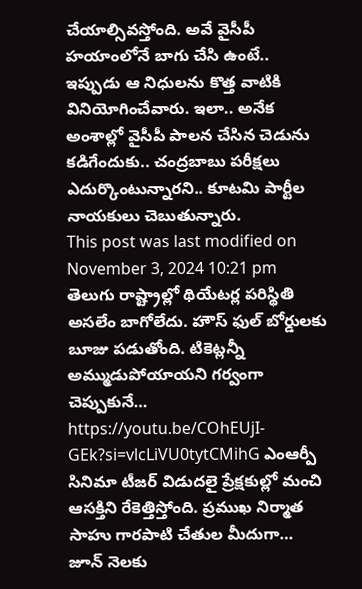చేయాల్సివస్తోంది. అవే వైసీపీ హయాంలోనే బాగు చేసి ఉంటే.. ఇప్పుడు ఆ నిధులను కొత్త వాటికి వినియోగించేవారు. ఇలా.. అనేక అంశాల్లో వైసీపీ పాలన చేసిన చెడును కడిగేందుకు.. చంద్రబాబు పరీక్షలు ఎదుర్కొంటున్నారని.. కూటమి పార్టీల నాయకులు చెబుతున్నారు.
This post was last modified on November 3, 2024 10:21 pm
తెలుగు రాష్ట్రాల్లో థియేటర్ల పరిస్థితి అసలేం బాగోలేదు. హౌస్ ఫుల్ బోర్డులకు బూజు పడుతోంది. టికెట్లన్నీ అమ్ముడుపోయాయని గర్వంగా చెప్పుకునే…
https://youtu.be/COhEUjI-GEk?si=vlcLiVU0tytCMihG ఎంఆర్పీ సినిమా టీజర్ విడుదలై ప్రేక్షకుల్లో మంచి ఆసక్తిని రేకెత్తిస్తోంది. ప్రముఖ నిర్మాత సాహు గారపాటి చేతుల మీదుగా…
జూన్ నెలకు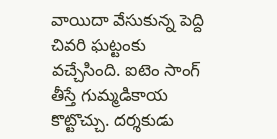వాయిదా వేసుకున్న పెద్ది చివరి ఘట్టంకు వచ్చేసింది. ఐటెం సాంగ్ తీస్తే గుమ్మడికాయ కొట్టొచ్చు. దర్శకుడు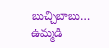బుచ్చిబాబు…
ఉమ్మడి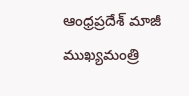ఆంధ్రప్రదేశ్ మాజీ ముఖ్యమంత్రి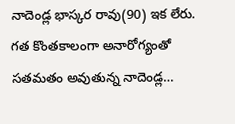నాదెండ్ల భాస్కర రావు(90) ఇక లేరు. గత కొంతకాలంగా అనారోగ్యంతో సతమతం అవుతున్న నాదెండ్ల…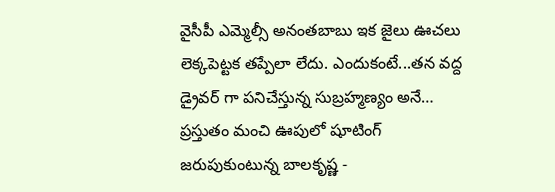వైసీపీ ఎమ్మెల్సీ అనంతబాబు ఇక జైలు ఊచలు లెక్కపెట్టక తప్పేలా లేదు. ఎందుకంటే...తన వద్ద డ్రైవర్ గా పనిచేస్తున్న సుబ్రహ్మణ్యం అనే…
ప్రస్తుతం మంచి ఊపులో షూటింగ్ జరుపుకుంటున్న బాలకృష్ణ -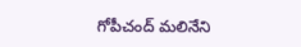గోపీచంద్ మలినేని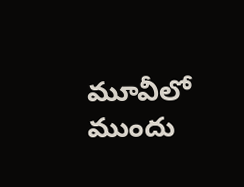మూవీలో ముందు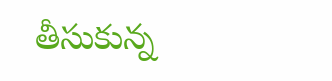తీసుకున్న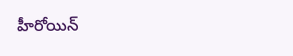హీరోయిన్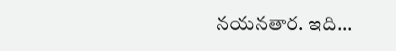నయనతార. ఇది…